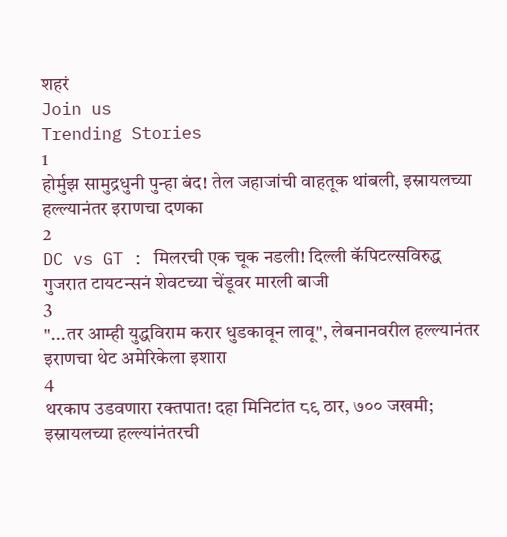शहरं
Join us
Trending Stories
1
होर्मुझ सामुद्रधुनी पुन्हा बंद! तेल जहाजांची वाहतूक थांबली, इस्रायलच्या हल्ल्यानंतर इराणचा दणका
2
DC vs GT : मिलरची एक चूक नडली! दिल्ली कॅपिटल्सविरुद्ध गुजरात टायटन्सनं शेवटच्या चेंडूवर मारली बाजी
3
"...तर आम्ही युद्धविराम करार धुडकावून लावू", लेबनानवरील हल्ल्यानंतर इराणचा थेट अमेरिकेला इशारा
4
थरकाप उडवणारा रक्तपात! दहा मिनिटांत ८९ ठार, ७०० जखमी; इस्रायलच्या हल्ल्यांनंतरची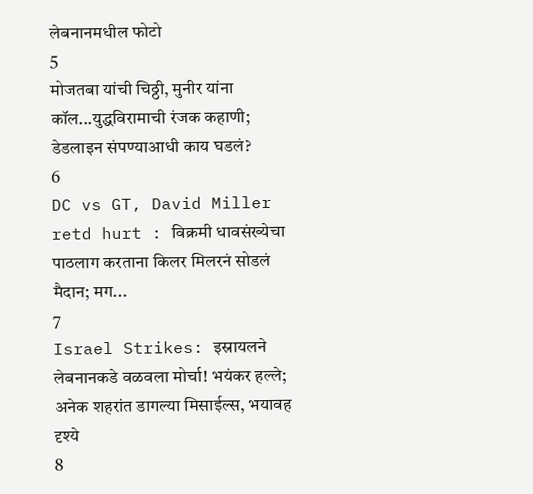लेबनानमधील फोटो
5
मोजतबा यांची चिठ्ठी, मुनीर यांना कॉल...युद्धविरामाची रंजक कहाणी; डेडलाइन संपण्याआधी काय घडलं?
6
DC vs GT, David Miller retd hurt : विक्रमी धावसंख्येचा पाठलाग करताना किलर मिलरनं सोडलं मैदान; मग...
7
Israel Strikes: इस्रायलने लेबनानकडे वळवला मोर्चा! भयंकर हल्ले; अनेक शहरांत डागल्या मिसाईल्स, भयावह दृश्ये
8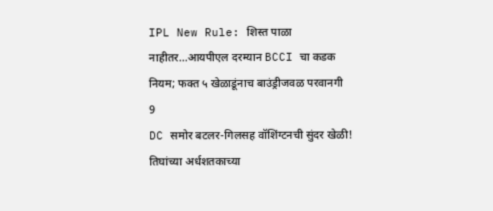IPL New Rule: शिस्त पाळा नाहीतर…आयपीएल दरम्यान BCCI चा कडक नियम; फक्त ५ खेळाडूंनाच बाउंड्रीजवळ परवानगी
9
DC समोर बटलर-गिलसह वॉशिंग्टनची सुंदर खेळी! तिघांच्या अर्धशतकाच्या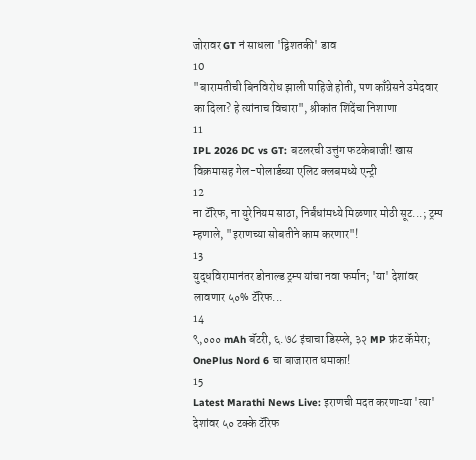जोरावर GT नं साधला 'द्विशतकी' डाव
10
"बारामतीची बिनविरोध झाली पाहिजे होती, पण काँग्रेसने उमेदवार का दिला? हे त्यांनाच विचारा", श्रीकांत शिंदेंचा निशाणा
11
IPL 2026 DC vs GT: बटलरची उत्तुंग फटकेबाजी! खास विक्रमासह गेल-पोलार्डच्या एलिट क्लबमध्ये एन्ट्री
12
ना टॅरिफ, ना युरेनियम साठा, निर्बंधांमध्ये मिळणार मोठी सूट...; ट्रम्प म्हणाले, "इराणच्या सोबतीने काम करणार"!
13
युद्धविरामानंतर डोनाल्ड ट्रम्प यांचा नवा फर्मान; 'या' देशांवर लावणार ५०% टॅरिफ...
14
९,००० mAh बॅटरी, ६.७८ इंचाचा डिस्प्ले, ३२ MP फ्रंट कॅमेरा; OnePlus Nord 6 चा बाजारात धमाका!
15
Latest Marathi News Live: इराणची मदत करणाऱ्या 'त्या' देशांवर ५० टक्के टॅरिफ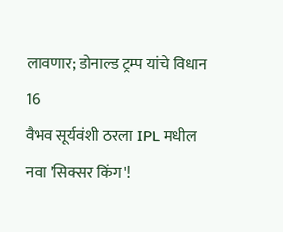लावणार; डोनाल्ड ट्रम्प यांचे विधान
16
वैभव सूर्यवंशी ठरला IPL मधील नवा 'सिक्सर किंग'!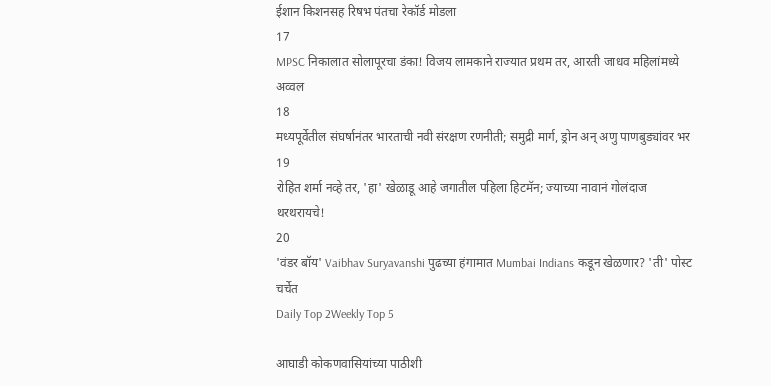ईशान किशनसह रिषभ पंतचा रेकॉर्ड मोडला
17
MPSC निकालात सोलापूरचा डंका! विजय लामकाने राज्यात प्रथम तर, आरती जाधव महिलांमध्ये अव्वल
18
मध्यपूर्वेतील संघर्षानंतर भारताची नवी संरक्षण रणनीती; समुद्री मार्ग, ड्रोन अन् अणु पाणबुड्यांवर भर
19
रोहित शर्मा नव्हे तर, 'हा' खेळाडू आहे जगातील पहिला हिटमॅन; ज्याच्या नावानं गोलंदाज थरथरायचे!
20
'वंडर बॉय' Vaibhav Suryavanshi पुढच्या हंगामात Mumbai Indians कडून खेळणार? 'ती' पोस्ट चर्चेत
Daily Top 2Weekly Top 5

आघाडी कोकणवासियांच्या पाठीशी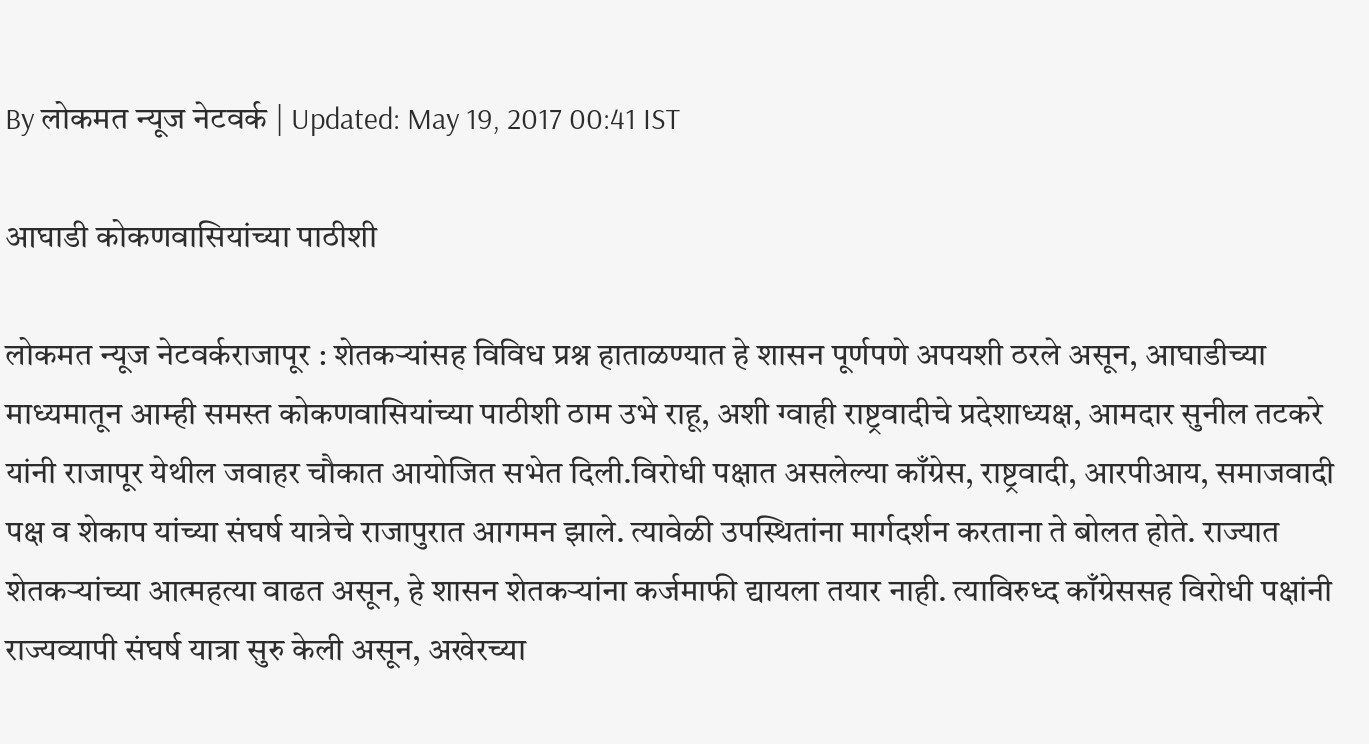By लोकमत न्यूज नेटवर्क | Updated: May 19, 2017 00:41 IST

आघाडी कोकणवासियांच्या पाठीशी

लोकमत न्यूज नेटवर्कराजापूर : शेतकऱ्यांसह विविध प्रश्न हाताळण्यात हे शासन पूर्णपणे अपयशी ठरले असून, आघाडीच्या माध्यमातून आम्ही समस्त कोकणवासियांच्या पाठीशी ठाम उभे राहू, अशी ग्वाही राष्ट्रवादीचे प्रदेशाध्यक्ष, आमदार सुनील तटकरे यांनी राजापूर येथील जवाहर चौकात आयोजित सभेत दिली.विरोधी पक्षात असलेल्या काँग्रेस, राष्ट्रवादी, आरपीआय, समाजवादी पक्ष व शेकाप यांच्या संघर्ष यात्रेचे राजापुरात आगमन झाले. त्यावेळी उपस्थितांना मार्गदर्शन करताना ते बोलत होते. राज्यात शेतकऱ्यांच्या आत्महत्या वाढत असून, हे शासन शेतकऱ्यांना कर्जमाफी द्यायला तयार नाही. त्याविरुध्द काँग्रेससह विरोधी पक्षांनी राज्यव्यापी संघर्ष यात्रा सुरु केली असून, अखेरच्या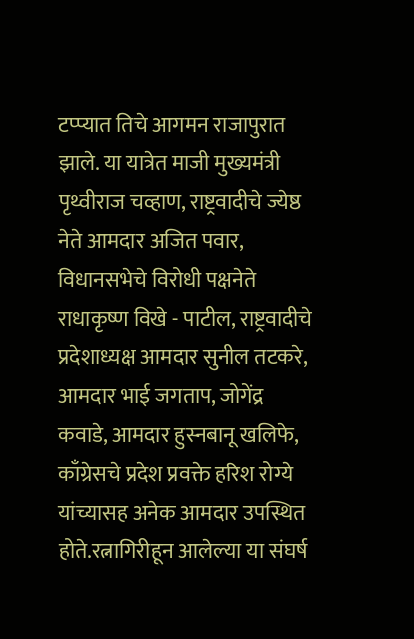टप्प्यात तिचे आगमन राजापुरात झाले. या यात्रेत माजी मुख्यमंत्री पृथ्वीराज चव्हाण, राष्ट्रवादीचे ज्येष्ठ नेते आमदार अजित पवार, विधानसभेचे विरोधी पक्षनेते राधाकृष्ण विखे - पाटील, राष्ट्रवादीचे प्रदेशाध्यक्ष आमदार सुनील तटकरे, आमदार भाई जगताप, जोगेंद्र कवाडे, आमदार हुस्नबानू खलिफे, काँग्रेसचे प्रदेश प्रवक्ते हरिश रोग्ये यांच्यासह अनेक आमदार उपस्थित होते.रत्नागिरीहून आलेल्या या संघर्ष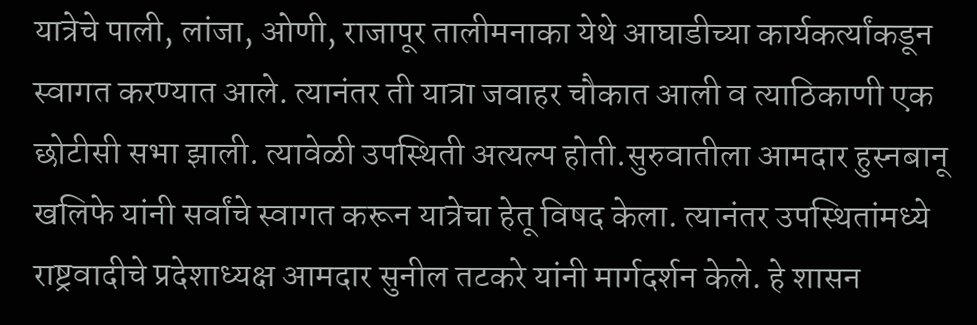यात्रेचे पाली, लांजा, ओणी, राजापूर तालीमनाका येथे आघाडीच्या कार्यकर्त्यांकडून स्वागत करण्यात आले. त्यानंतर ती यात्रा जवाहर चौकात आली व त्याठिकाणी एक छोटीसी सभा झाली. त्यावेळी उपस्थिती अत्यल्प होती.सुरुवातीला आमदार हुस्नबानू खलिफे यांनी सर्वांचे स्वागत करून यात्रेचा हेतू विषद केला. त्यानंतर उपस्थितांमध्ये राष्ट्रवादीचे प्रदेशाध्यक्ष आमदार सुनील तटकरे यांनी मार्गदर्शन केले. हे शासन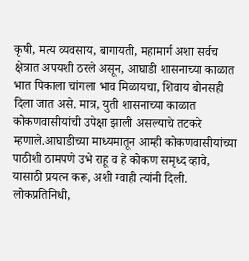कृषी, मत्य व्यवसाय, बागायती, महामार्ग अशा सर्वच क्षेत्रात अपयशी ठरले असून, आघाडी शासनाच्या काळात भात पिकाला चांगला भाव मिळायचा, शिवाय बोनसही दिला जात असे. मात्र, युती शासनाच्या काळात कोकणवासीयांची उपेक्षा झाली असल्याचे तटकरे म्हणाले.आघाडीच्या माध्यमातून आम्ही कोकणवासीयांच्या पाठीशी ठामपणे उभे राहू व हे कोकण समृध्द व्हावे, यासाठी प्रयत्न करू, अशी ग्वाही त्यांनी दिली. लोकप्रतिनिधी,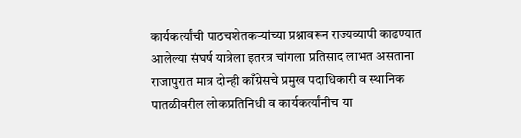कार्यकर्त्यांची पाठचशेतकऱ्यांच्या प्रश्नावरून राज्यव्यापी काढण्यात आलेल्या संघर्ष यात्रेला इतरत्र चांगला प्रतिसाद लाभत असताना राजापुरात मात्र दोन्ही काँग्रेसचे प्रमुख पदाधिकारी व स्थानिक पातळीवरील लोकप्रतिनिधी व कार्यकर्त्यांनीच या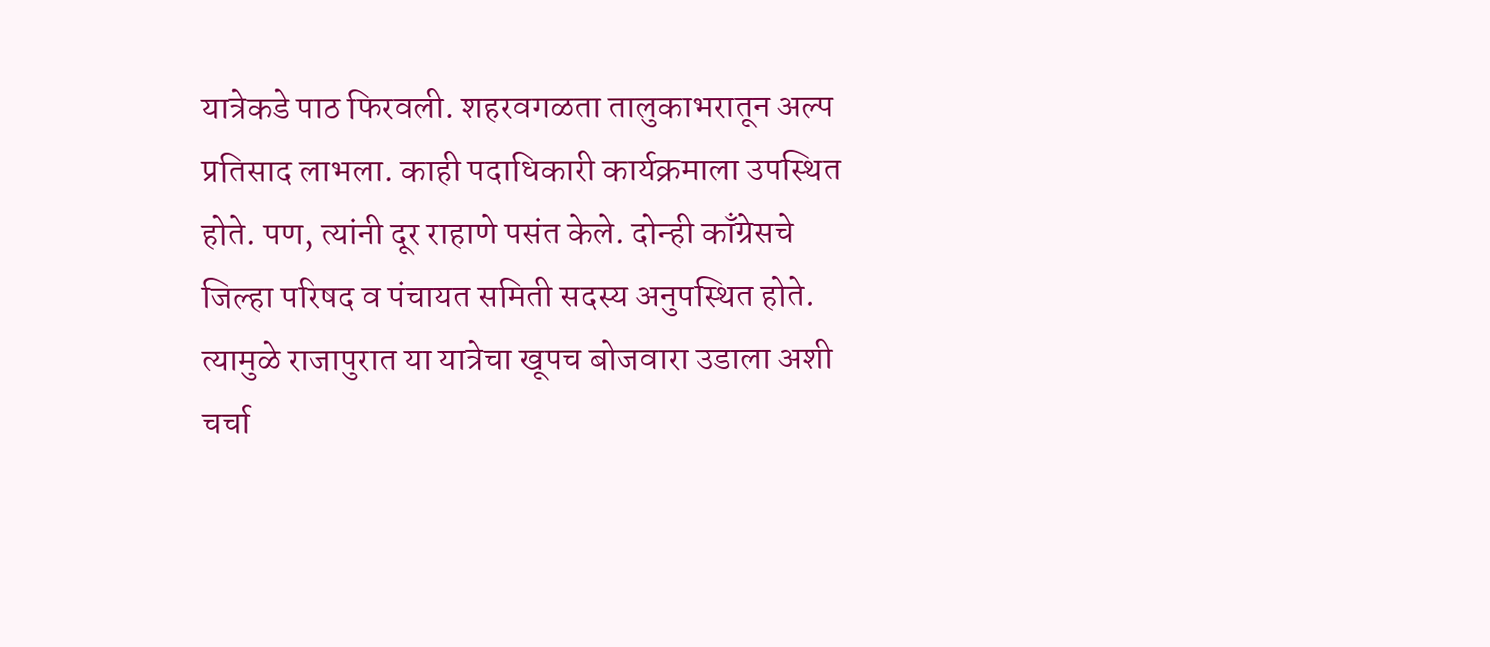यात्रेकडे पाठ फिरवली. शहरवगळता तालुकाभरातून अल्प प्रतिसाद लाभला. काही पदाधिकारी कार्यक्रमाला उपस्थित होते. पण, त्यांनी दूर राहाणे पसंत केले. दोन्ही काँग्रेसचे जिल्हा परिषद व पंचायत समिती सदस्य अनुपस्थित होते. त्यामुळे राजापुरात या यात्रेचा खूपच बोजवारा उडाला अशी चर्चा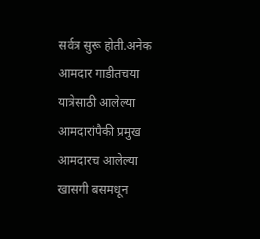सर्वत्र सुरू होती.अनेक आमदार गाडीतचया यात्रेसाठी आलेल्या आमदारांपैकी प्रमुख आमदारच आलेल्या खासगी बसमधून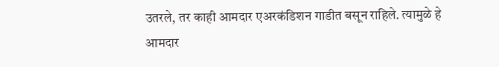उतरले, तर काही आमदार एअरकंडिशन गाडीत बसून राहिले. त्यामुळे हे आमदार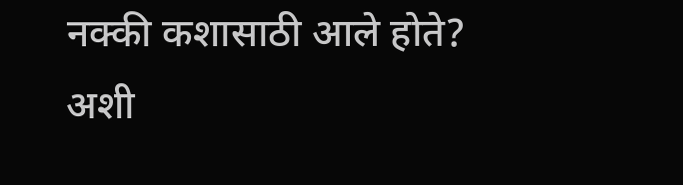नक्की कशासाठी आले होते? अशी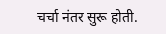चर्चा नंतर सुरू होती.